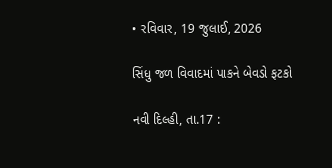• રવિવાર, 19 જુલાઈ, 2026

સિંધુ જળ વિવાદમાં પાકને બેવડો ફટકો

નવી દિલ્હી, તા.17 :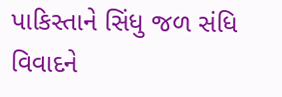પાકિસ્તાને સિંધુ જળ સંધિ વિવાદને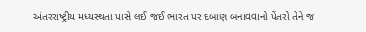અંતરરાષ્ટ્રીય મધ્યસ્થતા પાસે લઈ જઈ ભારત પર દબાણ બનાવવાનો પેંતરો તેને જ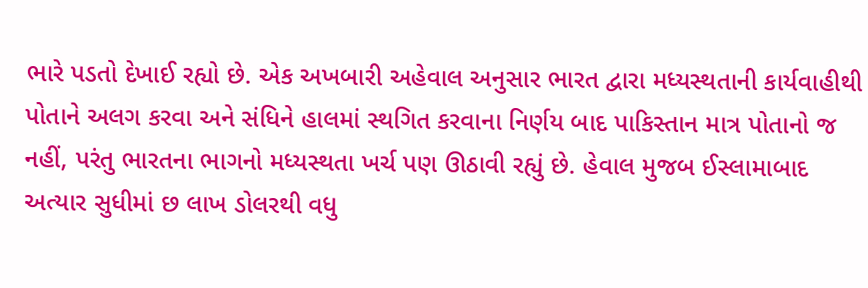ભારે પડતો દેખાઈ રહ્યો છે. એક અખબારી અહેવાલ અનુસાર ભારત દ્વારા મધ્યસ્થતાની કાર્યવાહીથી પોતાને અલગ કરવા અને સંધિને હાલમાં સ્થગિત કરવાના નિર્ણય બાદ પાકિસ્તાન માત્ર પોતાનો જ નહીં, પરંતુ ભારતના ભાગનો મધ્યસ્થતા ખર્ચ પણ ઊઠાવી રહ્યું છે. હેવાલ મુજબ ઈસ્લામાબાદ અત્યાર સુધીમાં છ લાખ ડોલરથી વધુ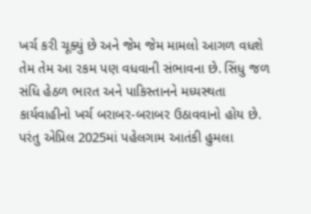ખર્ચ કરી ચૂક્યું છે અને જેમ જેમ મામલો આગળ વધશે તેમ તેમ આ રકમ પણ વધવાની સંભાવના છે. સિંધુ જળ સંધિ હેઠળ ભારત અને પાકિસ્તાનને મધ્યસ્થતા કાર્યવાહીનો ખર્ચ બરાબર-બરાબર ઉઠાવવાનો હોય છે. પરંતુ એપ્રિલ 2025માં પહેલગામ આતંકી હુમલા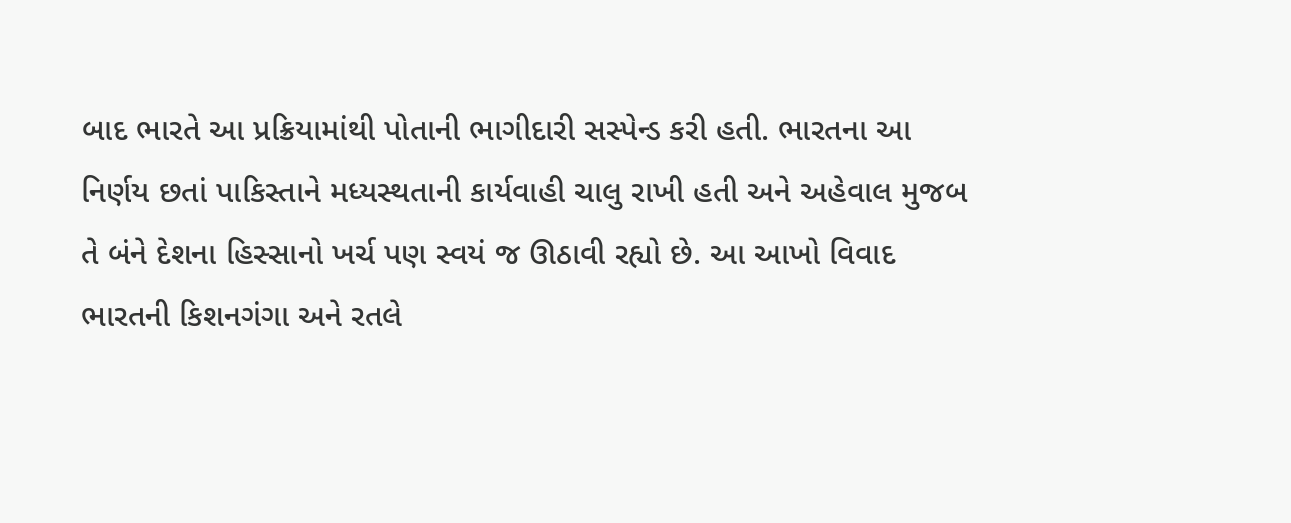બાદ ભારતે આ પ્રક્રિયામાંથી પોતાની ભાગીદારી સસ્પેન્ડ કરી હતી. ભારતના આ નિર્ણય છતાં પાકિસ્તાને મધ્યસ્થતાની કાર્યવાહી ચાલુ રાખી હતી અને અહેવાલ મુજબ તે બંને દેશના હિસ્સાનો ખર્ચ પણ સ્વયં જ ઊઠાવી રહ્યો છે. આ આખો વિવાદ ભારતની કિશનગંગા અને રતલે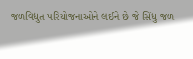જળવિદ્યુત પરિયોજનાઓને લઈને છે જે સિંધુ જળ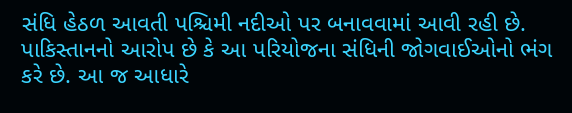સંધિ હેઠળ આવતી પશ્ચિમી નદીઓ પર બનાવવામાં આવી રહી છે. પાકિસ્તાનનો આરોપ છે કે આ પરિયોજના સંધિની જોગવાઈઓનો ભંગ કરે છે. આ જ આધારે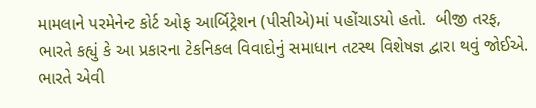મામલાને પરમેનેન્ટ કોર્ટ ઓફ આર્બિટ્રેશન (પીસીએ)માં પહોંચાડયો હતો.  બીજી તરફ, ભારતે કહ્યું કે આ પ્રકારના ટેકનિકલ વિવાદોનું સમાધાન તટસ્થ વિશેષજ્ઞ દ્વારા થવું જોઈએ. ભારતે એવી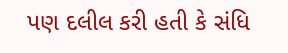પણ દલીલ કરી હતી કે સંધિ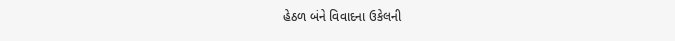હેઠળ બંને વિવાદના ઉકેલની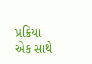પ્રક્રિયા એક સાથે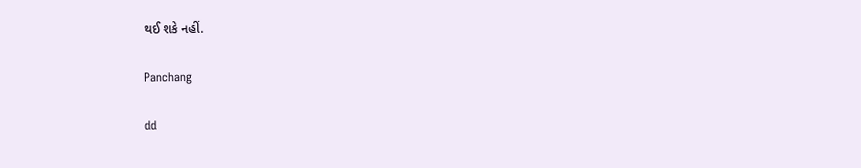થઈ શકે નહીં.

Panchang

dd